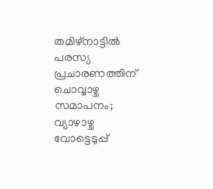തമിഴ്നാട്ടിൽ പരസ്യ പ്രചാരണത്തിന് ചൊവ്വാഴ്ച സമാപനം; വ്യാഴാഴ്ച വോട്ടെടുപ്പ്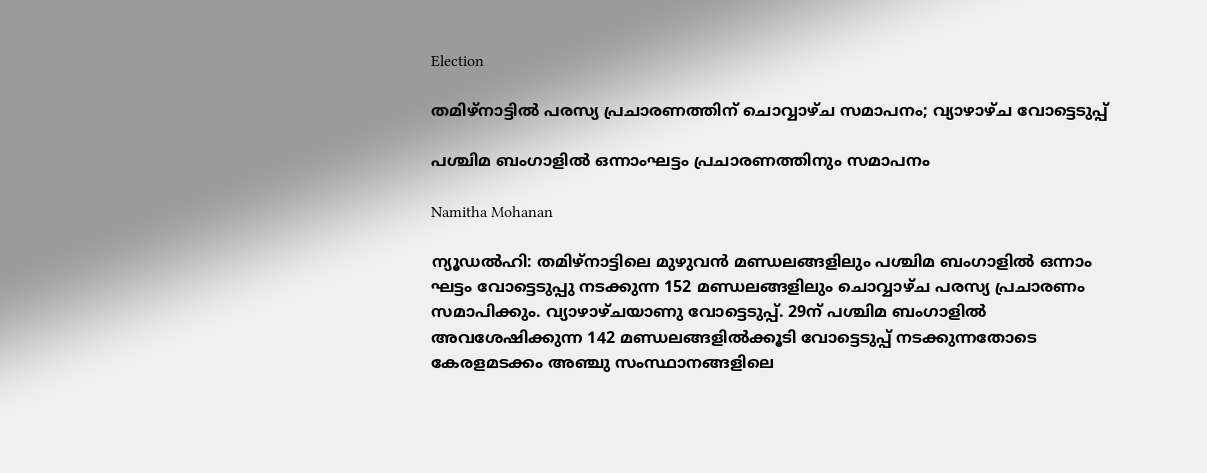Election

തമിഴ്നാട്ടിൽ പരസ്യ പ്രചാരണത്തിന് ചൊവ്വാഴ്ച സമാപനം; വ്യാഴാഴ്ച വോട്ടെടുപ്പ്

പശ്ചിമ ബംഗാളിൽ ഒന്നാംഘട്ടം പ്രചാരണത്തിനും സമാപനം

Namitha Mohanan

ന്യൂഡൽഹി: തമിഴ്നാട്ടിലെ മുഴുവൻ മണ്ഡലങ്ങളിലും പശ്ചിമ ബംഗാളിൽ ഒന്നാം ഘട്ടം വോട്ടെടുപ്പു നടക്കുന്ന 152 മണ്ഡലങ്ങളിലും ചൊവ്വാഴ്ച പരസ്യ പ്രചാരണം സമാപിക്കും. വ്യാഴാഴ്ചയാണു വോട്ടെടുപ്പ്. 29ന് പശ്ചിമ ബംഗാളിൽ അവശേഷിക്കുന്ന 142 മണ്ഡലങ്ങളിൽക്കൂടി വോട്ടെടുപ്പ് നടക്കുന്നതോടെ കേരളമടക്കം അഞ്ചു സംസ്ഥാനങ്ങളിലെ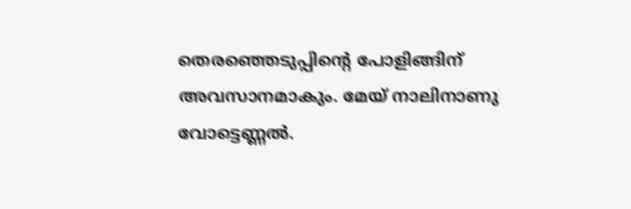തെരഞ്ഞെടുപ്പിന്‍റെ പോളിങ്ങിന് അവസാനമാകും. മേയ് നാലിനാണു വോട്ടെണ്ണൽ.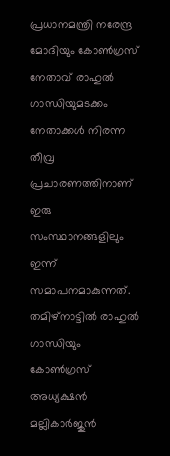പ്രധാനമന്ത്രി നരേന്ദ്ര മോദിയും കോൺഗ്രസ് നേതാവ് രാഹുൽ ഗാന്ധിയുമടക്കം നേതാക്കൾ നിരന്ന തീവ്ര പ്രചാരണത്തിനാണ് ഇരു സംസ്ഥാനങ്ങളിലും ഇന്ന് സമാപനമാകുന്നത്. തമിഴ്നാട്ടിൽ രാഹുൽ ഗാന്ധിയും കോൺഗ്രസ് അധ്യക്ഷൻ മല്ലികാർജുൻ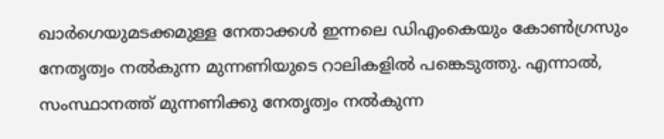ഖാർഗെയുമടക്കമുള്ള നേതാക്കൾ ഇന്നലെ ഡിഎംകെയും കോൺഗ്രസും നേതൃത്വം നൽകുന്ന മുന്നണിയുടെ റാലികളിൽ പങ്കെടുത്തു. എന്നാൽ, സംസ്ഥാനത്ത് മുന്നണിക്കു നേതൃത്വം നൽകുന്ന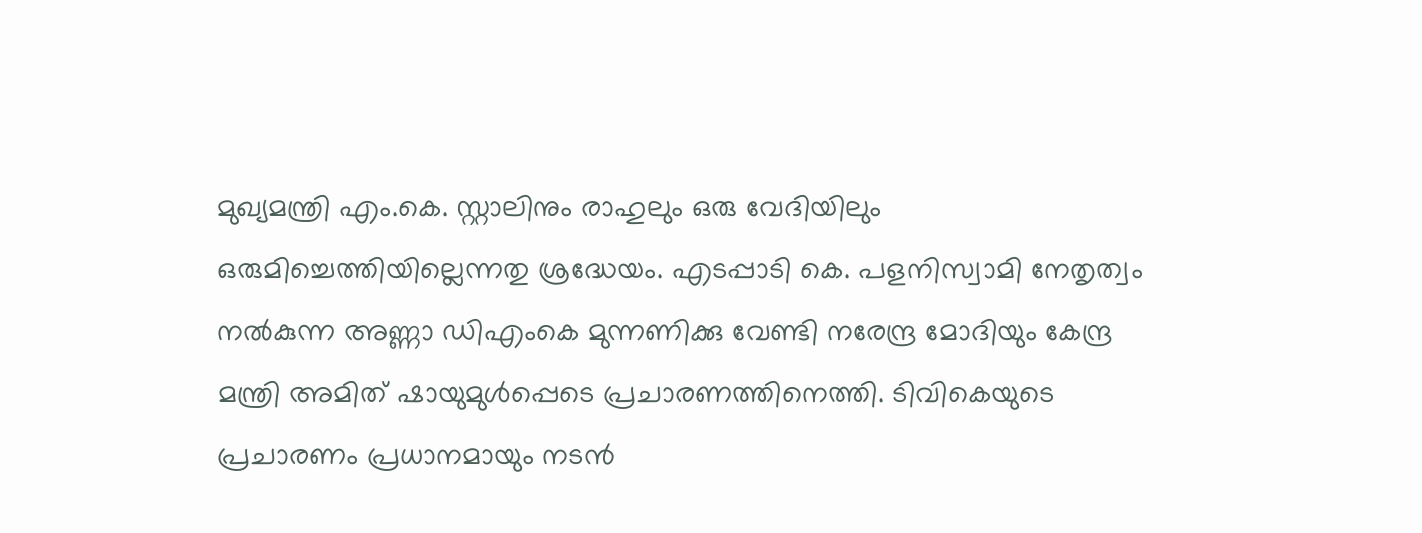മുഖ്യമന്ത്രി എം.കെ. സ്റ്റാലിനും രാഹുലും ഒരു വേദിയിലും ഒരുമിച്ചെത്തിയില്ലെന്നതു ശ്രദ്ധേയം. എടപ്പാടി കെ. പളനിസ്വാമി നേതൃത്വം നൽകുന്ന അണ്ണാ ഡിഎംകെ മുന്നണിക്കു വേണ്ടി നരേന്ദ്ര മോദിയും കേന്ദ്ര മന്ത്രി അമിത് ഷായുമുൾപ്പെടെ പ്രചാരണത്തിനെത്തി. ടിവികെയുടെ പ്രചാരണം പ്രധാനമായും നടൻ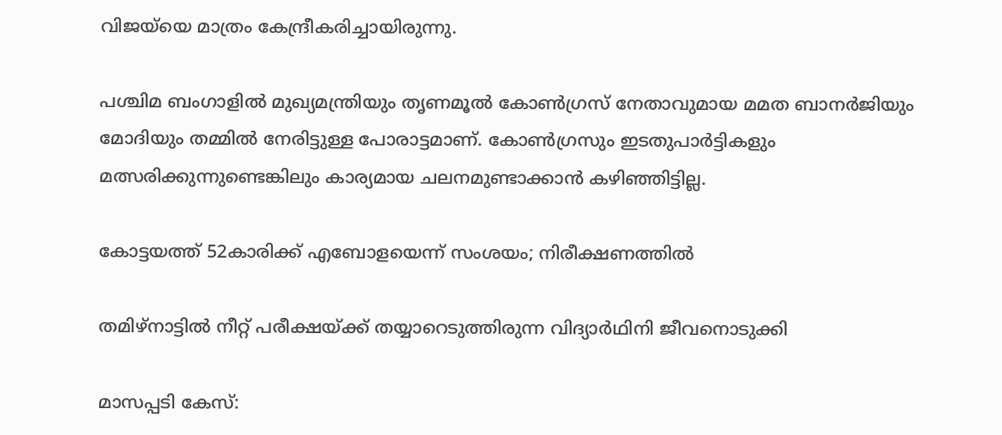വിജയ്‌യെ മാത്രം കേന്ദ്രീകരിച്ചായിരുന്നു.

പശ്ചിമ ബംഗാളിൽ മുഖ്യമന്ത്രിയും തൃണമൂൽ കോൺഗ്രസ് നേതാവുമായ മമത ബാനർജിയും മോദിയും തമ്മിൽ നേരിട്ടുള്ള പോരാട്ടമാണ്. കോൺഗ്രസും ഇടതുപാർട്ടികളും മത്സരിക്കുന്നുണ്ടെങ്കിലും കാര്യമായ ചലനമുണ്ടാക്കാൻ കഴിഞ്ഞിട്ടില്ല.

കോട്ടയത്ത് 52കാരിക്ക് എബോളയെന്ന് സംശയം; നിരീക്ഷണത്തിൽ

തമിഴ്നാട്ടിൽ നീറ്റ് പരീക്ഷയ്ക്ക് തയ്യാറെടുത്തിരുന്ന വിദ്യാർഥിനി ജീവനൊടുക്കി

മാസപ്പടി കേസ്: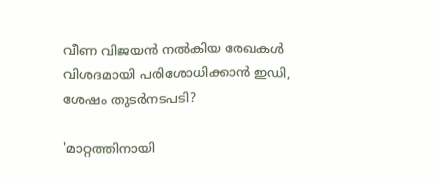വീണ വിജയൻ നൽകിയ രേഖകൾ വിശദമായി പരിശോധിക്കാൻ ഇഡി, ശേഷം തുടർനടപടി‍?

'മാറ്റത്തിനായി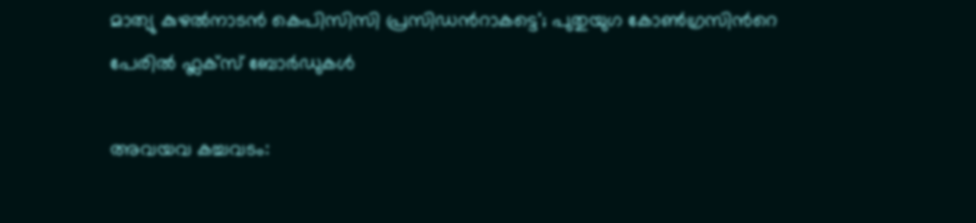മാത‍്യു കുഴൽനാടൻ കെപിസിസി പ്രസിഡന്‍റാകട്ടെ'; പുതുയുഗ കോൺഗ്രസിന്‍റെ പേരിൽ ഫ്ലക്സ് ബോർഡുകൾ

അവയവ കച്ചവടം: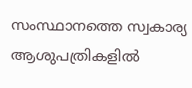സംസ്ഥാനത്തെ സ്വകാര‍്യ ആശുപത്രികളിൽ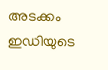അടക്കം ഇഡിയുടെ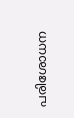പരിശോധന